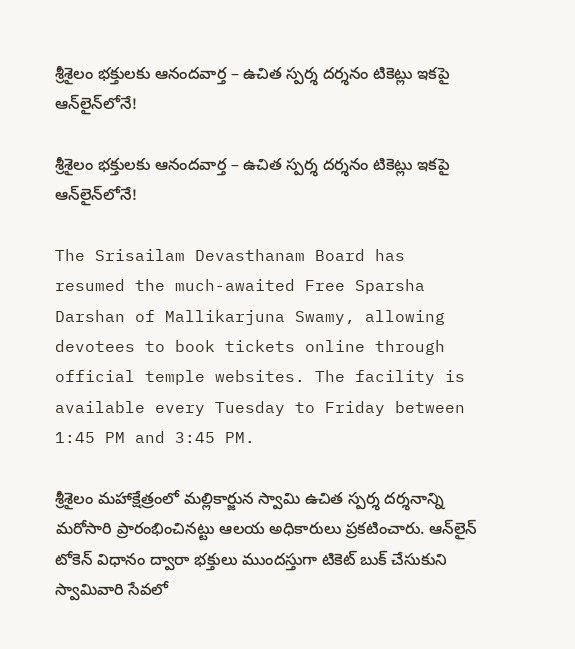శ్రీశైలం భక్తులకు ఆనందవార్త – ఉచిత స్పర్శ దర్శనం టికెట్లు ఇకపై ఆన్‌లైన్‌లోనే!

శ్రీశైలం భక్తులకు ఆనందవార్త – ఉచిత స్పర్శ దర్శనం టికెట్లు ఇకపై ఆన్‌లైన్‌లోనే!

The Srisailam Devasthanam Board has resumed the much-awaited Free Sparsha Darshan of Mallikarjuna Swamy, allowing devotees to book tickets online through official temple websites. The facility is available every Tuesday to Friday between 1:45 PM and 3:45 PM.

శ్రీశైలం మహాక్షేత్రంలో మల్లికార్జున స్వామి ఉచిత స్పర్శ దర్శనాన్ని మరోసారి ప్రారంభించినట్టు ఆలయ అధికారులు ప్రకటించారు. ఆన్‌లైన్ టోకెన్ విధానం ద్వారా భక్తులు ముందస్తుగా టికెట్ బుక్ చేసుకుని స్వామివారి సేవలో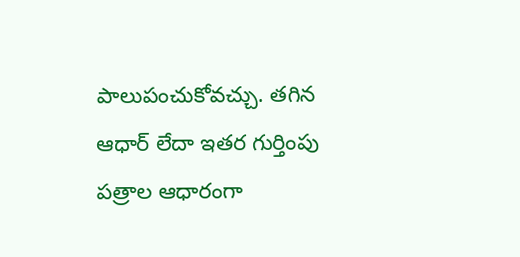పాలుపంచుకోవచ్చు. తగిన ఆధార్ లేదా ఇతర గుర్తింపు పత్రాల ఆధారంగా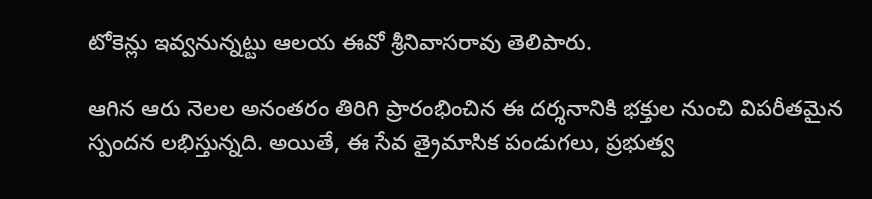టోకెన్లు ఇవ్వనున్నట్టు ఆలయ ఈవో శ్రీనివాసరావు తెలిపారు.

ఆగిన ఆరు నెలల అనంతరం తిరిగి ప్రారంభించిన ఈ దర్శనానికి భక్తుల నుంచి విపరీతమైన స్పందన లభిస్తున్నది. అయితే, ఈ సేవ త్రైమాసిక పండుగలు, ప్రభుత్వ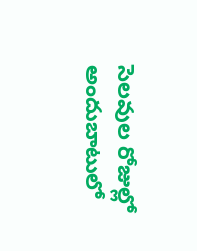సెలవుల రోజుల్లో అందుబాటులో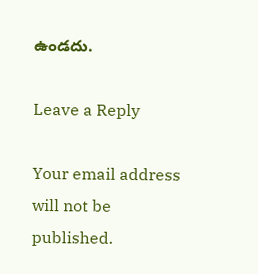ఉండదు.

Leave a Reply

Your email address will not be published.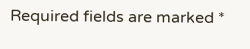Required fields are marked *